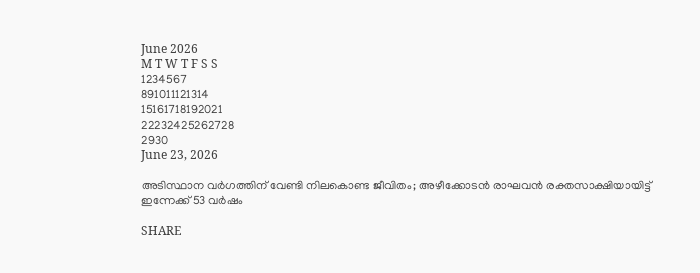June 2026
M T W T F S S
1234567
891011121314
15161718192021
22232425262728
2930
June 23, 2026

അടിസ്ഥാന വര്‍ഗത്തിന് വേണ്ടി നിലകൊണ്ട ജീവിതം; അഴീക്കോടന്‍ രാഘവന്‍ രക്തസാക്ഷിയായിട്ട് ഇന്നേക്ക് 53 വര്‍ഷം

SHARE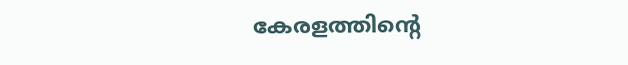കേരളത്തിന്റെ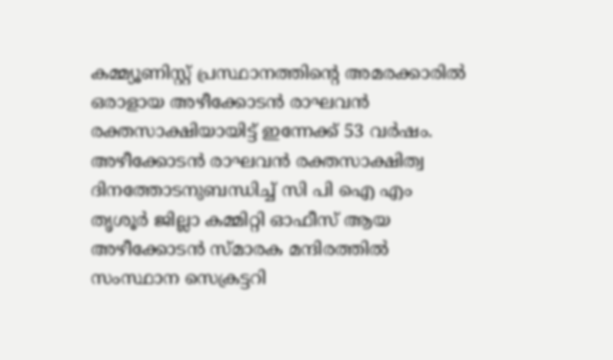കമ്മ്യൂണിസ്റ്റ് പ്രസ്ഥാനത്തിന്റെ അമരക്കാരില്‍ ഒരാളായ അഴീക്കോടന്‍ രാഘവന്‍ രക്തസാക്ഷിയായിട്ട് ഇന്നേക്ക് 53 വര്‍ഷം. അഴീക്കോടന്‍ രാഘവന്‍ രക്തസാക്ഷിത്വ ദിനത്തോടനുബന്ധിച്ച് സി പി ഐ എം തൃശൂർ ജില്ലാ കമ്മിറ്റി ഓഫീസ് ആയ അഴീക്കോടന്‍ സ്മാരക മന്ദിരത്തില്‍ സംസ്ഥാന സെക്രട്ടറി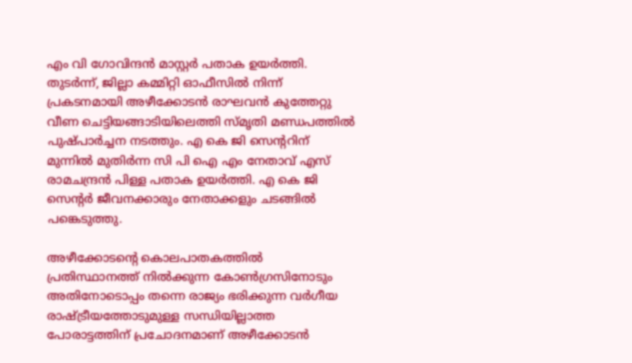എം വി ഗോവിന്ദന്‍ മാസ്റ്റര്‍ പതാക ഉയര്‍ത്തി. തുടര്‍ന്ന്, ജില്ലാ കമ്മിറ്റി ഓഫീസില്‍ നിന്ന് പ്രകടനമായി അഴീക്കോടന്‍ രാഘവന്‍ കുത്തേറ്റു വീണ ചെട്ടിയങ്ങാടിയിലെത്തി സ്മൃതി മണ്ഡപത്തില്‍ പുഷ്പാര്‍ച്ചന നടത്തും. എ കെ ജി സെന്ററിന് മുന്നില്‍ മുതിര്‍ന്ന സി പി ഐ എം നേതാവ് എസ് രാമചന്ദ്രന്‍ പിള്ള പതാക ഉയര്‍ത്തി. എ കെ ജി സെന്റര്‍ ജീവനക്കാരും നേതാക്കളും ചടങ്ങില്‍ പങ്കെടുത്തു.

അഴീക്കോടന്റെ കൊലപാതകത്തില്‍ പ്രതിസ്ഥാനത്ത് നില്‍ക്കുന്ന കോണ്‍ഗ്രസിനോടും അതിനോടൊപ്പം തന്നെ രാജ്യം ഭരിക്കുന്ന വര്‍ഗീയ രാഷ്ട്രീയത്തോടുമുള്ള സന്ധിയില്ലാത്ത പോരാട്ടത്തിന് പ്രചോദനമാണ് അഴീക്കോടന്‍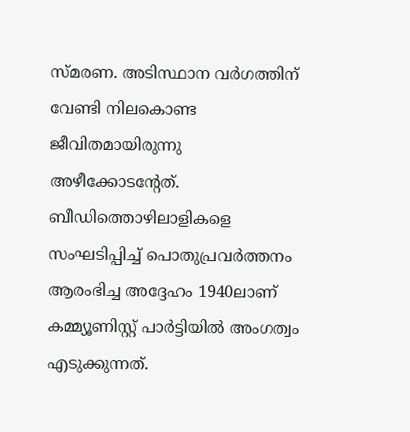സ്മരണ. അടിസ്ഥാന വര്‍ഗത്തിന് വേണ്ടി നിലകൊണ്ട ജീവിതമായിരുന്നു അഴീക്കോടന്റേത്. ബീഡിത്തൊഴിലാളികളെ സംഘടിപ്പിച്ച് പൊതുപ്രവര്‍ത്തനം ആരംഭിച്ച അദ്ദേഹം 1940ലാണ് കമ്മ്യൂണിസ്റ്റ് പാര്‍ട്ടിയില്‍ അംഗത്വം എടുക്കുന്നത്.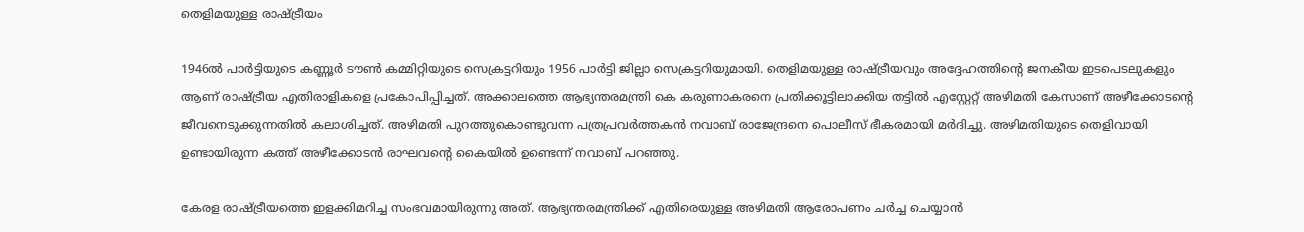തെളിമയുള്ള രാഷ്ട്രീയം

1946ല്‍ പാര്‍ട്ടിയുടെ കണ്ണൂര്‍ ടൗണ്‍ കമ്മിറ്റിയുടെ സെക്രട്ടറിയും 1956 പാര്‍ട്ടി ജില്ലാ സെക്രട്ടറിയുമായി. തെളിമയുള്ള രാഷ്ട്രീയവും അദ്ദേഹത്തിന്റെ ജനകീയ ഇടപെടലുകളും ആണ് രാഷ്ട്രീയ എതിരാളികളെ പ്രകോപിപ്പിച്ചത്. അക്കാലത്തെ ആഭ്യന്തരമന്ത്രി കെ കരുണാകരനെ പ്രതിക്കൂട്ടിലാക്കിയ തട്ടില്‍ എസ്റ്റേറ്റ് അഴിമതി കേസാണ് അഴീക്കോടന്റെ ജീവനെടുക്കുന്നതില്‍ കലാശിച്ചത്. അഴിമതി പുറത്തുകൊണ്ടുവന്ന പത്രപ്രവര്‍ത്തകന്‍ നവാബ് രാജേന്ദ്രനെ പൊലീസ് ഭീകരമായി മര്‍ദിച്ചു. അഴിമതിയുടെ തെളിവായി ഉണ്ടായിരുന്ന കത്ത് അഴീക്കോടന്‍ രാഘവന്റെ കൈയില്‍ ഉണ്ടെന്ന് നവാബ് പറഞ്ഞു.

കേരള രാഷ്ട്രീയത്തെ ഇളക്കിമറിച്ച സംഭവമായിരുന്നു അത്. ആഭ്യന്തരമന്ത്രിക്ക് എതിരെയുള്ള അഴിമതി ആരോപണം ചര്‍ച്ച ചെയ്യാന്‍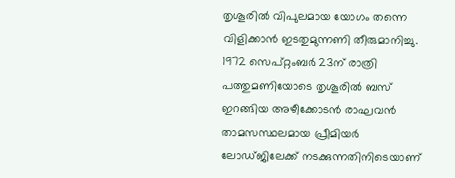തൃശൂരില്‍ വിപുലമായ യോഗം തന്നെ വിളിക്കാന്‍ ഇടതുമുന്നണി തീരുമാനിച്ചു. 1972 സെപ്റ്റംബര്‍ 23ന് രാത്രി പത്തുമണിയോടെ തൃശൂരില്‍ ബസ് ഇറങ്ങിയ അഴീക്കോടന്‍ രാഘവന്‍ താമസസ്ഥലമായ പ്രീമിയര്‍ ലോഡ്ജിലേക്ക് നടക്കുന്നതിനിടെയാണ്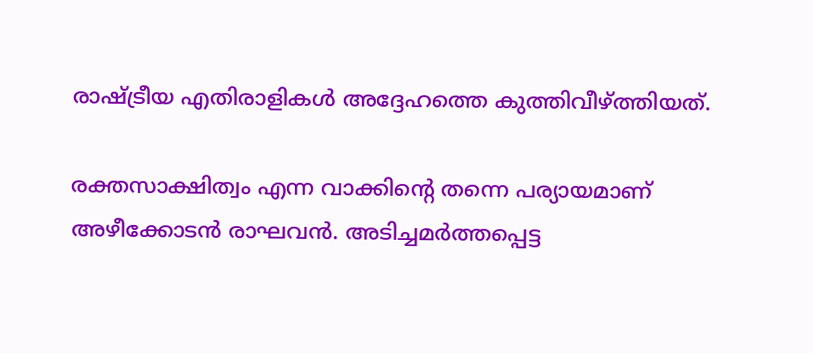രാഷ്ട്രീയ എതിരാളികള്‍ അദ്ദേഹത്തെ കുത്തിവീഴ്ത്തിയത്.

രക്തസാക്ഷിത്വം എന്ന വാക്കിന്റെ തന്നെ പര്യായമാണ് അഴീക്കോടന്‍ രാഘവന്‍. അടിച്ചമര്‍ത്തപ്പെട്ട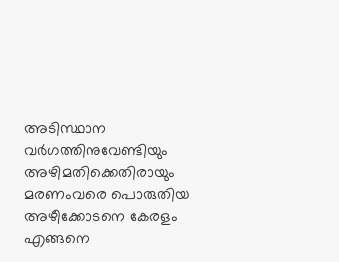അടിസ്ഥാന വര്‍ഗത്തിനുവേണ്ടിയും അഴിമതിക്കെതിരായും മരണംവരെ പൊരുതിയ അഴീക്കോടനെ കേരളം എങ്ങനെ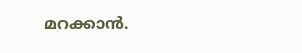മറക്കാന്‍.